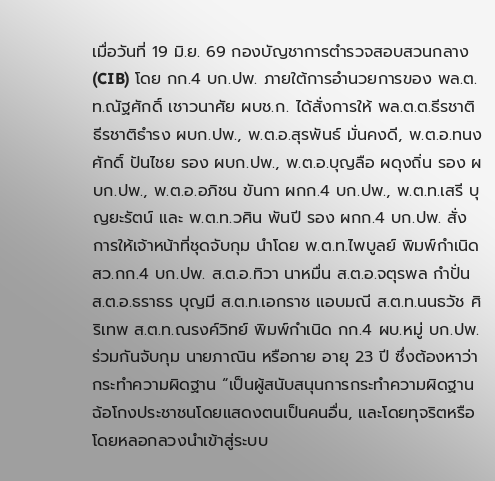เมื่อวันที่ 19 มิ.ย. 69 กองบัญชาการตำรวจสอบสวนกลาง (CIB) โดย กก.4 บก.ปพ. ภายใต้การอำนวยการของ พล.ต.ท.ณัฐศักดิ์ เชาวนาศัย ผบช.ก. ได้สั่งการให้ พล.ต.ต.ธีรชาติ ธีรชาติธำรง ผบก.ปพ., พ.ต.อ.สุรพันธ์ มั่นคงดี, พ.ต.อ.ทนงศักดิ์ ปันไชย รอง ผบก.ปพ., พ.ต.อ.บุญลือ ผดุงถิ่น รอง ผบก.ปพ., พ.ต.อ.อภิชน ขันกา ผกก.4 บก.ปพ., พ.ต.ท.เสรี บุญยะรัตน์ และ พ.ต.ท.วศิน พันปี รอง ผกก.4 บก.ปพ. สั่งการให้เจ้าหน้าที่ชุดจับกุม นำโดย พ.ต.ท.ไพบูลย์ พิมพ์กำเนิด สว.กก.4 บก.ปพ. ส.ต.อ.ทิวา นาหมื่น ส.ต.อ.จตุรพล กำปั่น ส.ต.อ.ธราธร บุญมี ส.ต.ท.เอกราช แอบมณี ส.ต.ท.นนธวัช ศิริเทพ ส.ต.ท.ณรงค์วิทย์ พิมพ์กำเนิด กก.4 ผบ.หมู่ บก.ปพ. ร่วมกันจับกุม นายภาณิน หรือกาย อายุ 23 ปี ซึ่งต้องหาว่ากระทำความผิดฐาน “เป็นผู้สนับสนุนการกระทำความผิดฐานฉ้อโกงประชาชนโดยแสดงตนเป็นคนอื่น, และโดยทุจริตหรือโดยหลอกลวงนำเข้าสู่ระบบ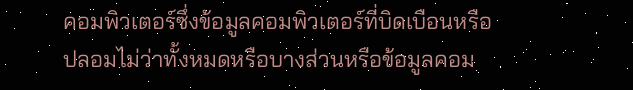คอมพิวเตอร์ซึ่งข้อมูลคอมพิวเตอร์ที่บิดเบือนหรือปลอมไม่ว่าทั้งหมดหรือบางส่วนหรือข้อมูลคอม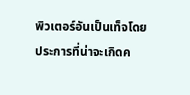พิวเตอร์อันเป็นเท็จโดยประการที่น่าจะเกิดค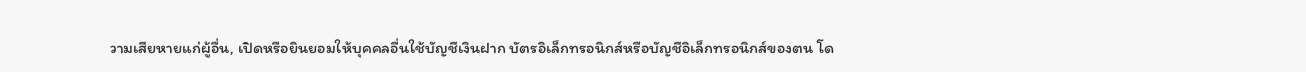วามเสียหายแก่ผู้อื่น, เปิดหรือยินยอมให้บุคคลอื่นใช้บัญชีเงินฝาก บัตรอิเล็กทรอนิกส์หรือบัญชีอิเล็กทรอนิกส์ของตน โด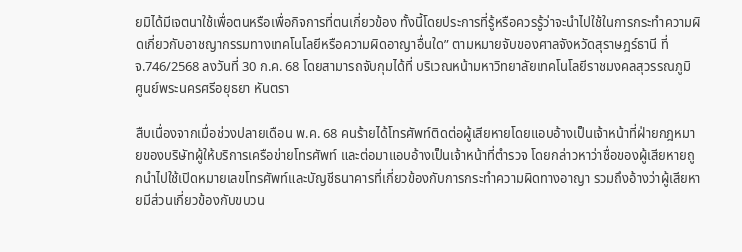ยมิได้มีเจตนาใช้เพื่อตนหรือเพื่อกิจการที่ตนเกี่ยวข้อง ทั้งนี้โดยประการที่รู้หรือควรรู้ว่าจะนำไปใช้ในการกระทำความผิดเกี่ยวกับอาชญากรรมทางเทคโนโลยีหรือความผิดอาญาอื่นใด” ตามหมายจับของศาลจังหวัดสุราษฎร์ธานี ที่ จ.746/2568 ลงวันที่ 30 ก.ค. 68 โดยสามารถจับกุมได้ที่ บริเวณหน้ามหาวิทยาลัยเทคโนโลยีราชมงคลสุวรรณภูมิ ศูนย์พระนครศรีอยุธยา หันตรา

สืบเนื่องจากเมื่อช่วงปลายเดือน พ.ค. 68 คนร้ายได้โทรศัพท์ติดต่อผู้เสียหายโดยแอบอ้างเป็นเจ้าหน้าที่ฝ่ายกฎหมายของบริษัทผู้ให้บริการเครือข่ายโทรศัพท์ และต่อมาแอบอ้างเป็นเจ้าหน้าที่ตำรวจ โดยกล่าวหาว่าชื่อของผู้เสียหายถูกนำไปใช้เปิดหมายเลขโทรศัพท์และบัญชีธนาคารที่เกี่ยวข้องกับการกระทำความผิดทางอาญา รวมถึงอ้างว่าผู้เสียหายมีส่วนเกี่ยวข้องกับขบวน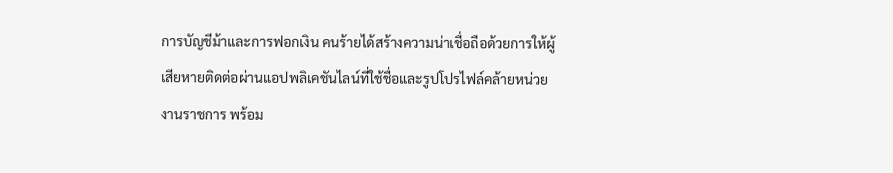การบัญชีม้าและการฟอกเงิน คนร้ายได้สร้างความน่าเชื่อถือด้วยการให้ผู้เสียหายติดต่อผ่านแอปพลิเคชันไลน์ที่ใช้ชื่อและรูปโปรไฟล์คล้ายหน่วยงานราชการ พร้อม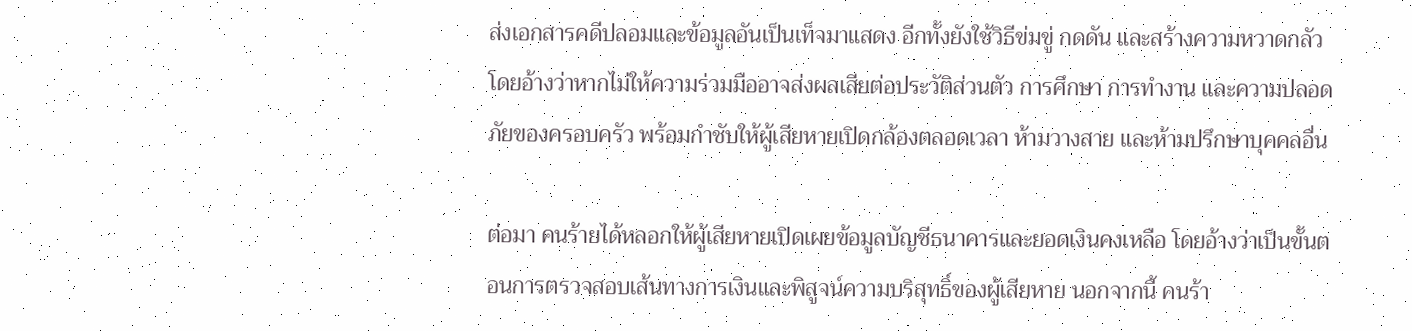ส่งเอกสารคดีปลอมและข้อมูลอันเป็นเท็จมาแสดง อีกทั้งยังใช้วิธีข่มขู่ กดดัน และสร้างความหวาดกลัว โดยอ้างว่าหากไม่ให้ความร่วมมืออาจส่งผลเสียต่อประวัติส่วนตัว การศึกษา การทำงาน และความปลอดภัยของครอบครัว พร้อมกำชับให้ผู้เสียหายเปิดกล้องตลอดเวลา ห้ามวางสาย และห้ามปรึกษาบุคคลอื่น

ต่อมา คนร้ายได้หลอกให้ผู้เสียหายเปิดเผยข้อมูลบัญชีธนาคารและยอดเงินคงเหลือ โดยอ้างว่าเป็นขั้นตอนการตรวจสอบเส้นทางการเงินและพิสูจน์ความบริสุทธิ์ของผู้เสียหาย นอกจากนี้ คนร้า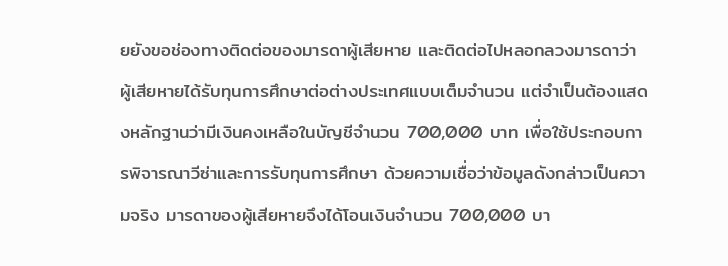ยยังขอช่องทางติดต่อของมารดาผู้เสียหาย และติดต่อไปหลอกลวงมารดาว่า ผู้เสียหายได้รับทุนการศึกษาต่อต่างประเทศแบบเต็มจำนวน แต่จำเป็นต้องแสดงหลักฐานว่ามีเงินคงเหลือในบัญชีจำนวน 700,000 บาท เพื่อใช้ประกอบการพิจารณาวีซ่าและการรับทุนการศึกษา ด้วยความเชื่อว่าข้อมูลดังกล่าวเป็นความจริง มารดาของผู้เสียหายจึงได้โอนเงินจำนวน 700,000 บา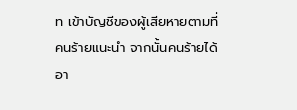ท เข้าบัญชีของผู้เสียหายตามที่คนร้ายแนะนำ จากนั้นคนร้ายได้อา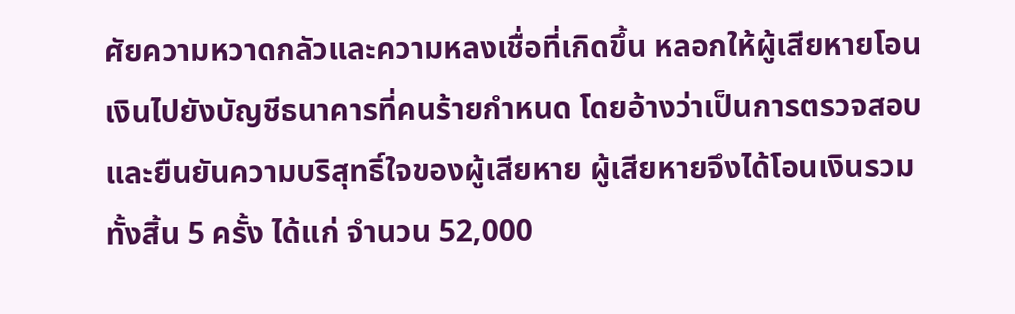ศัยความหวาดกลัวและความหลงเชื่อที่เกิดขึ้น หลอกให้ผู้เสียหายโอนเงินไปยังบัญชีธนาคารที่คนร้ายกำหนด โดยอ้างว่าเป็นการตรวจสอบและยืนยันความบริสุทธิ์ใจของผู้เสียหาย ผู้เสียหายจึงได้โอนเงินรวมทั้งสิ้น 5 ครั้ง ได้แก่ จำนวน 52,000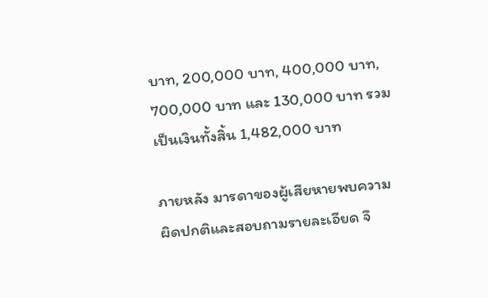บาท, 200,000 บาท, 400,000 บาท, 700,000 บาท และ 130,000 บาท รวมเป็นเงินทั้งสิ้น 1,482,000 บาท

ภายหลัง มารดาของผู้เสียหายพบความผิดปกติและสอบถามรายละเอียด จึ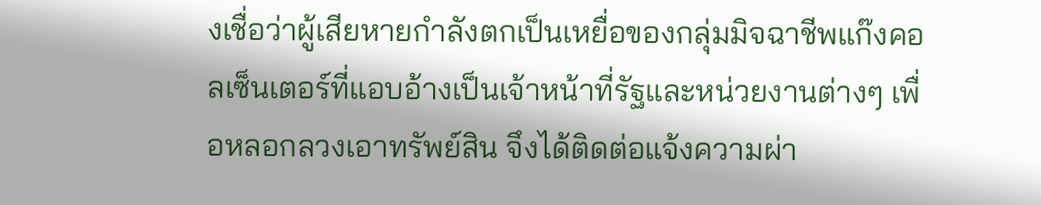งเชื่อว่าผู้เสียหายกำลังตกเป็นเหยื่อของกลุ่มมิจฉาชีพแก๊งคอลเซ็นเตอร์ที่แอบอ้างเป็นเจ้าหน้าที่รัฐและหน่วยงานต่างๆ เพื่อหลอกลวงเอาทรัพย์สิน จึงได้ติดต่อแจ้งความผ่า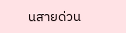นสายด่วน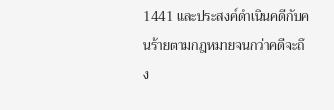1441 และประสงค์ดำเนินคดีกับคนร้ายตามกฎหมายจนกว่าคดีจะถึง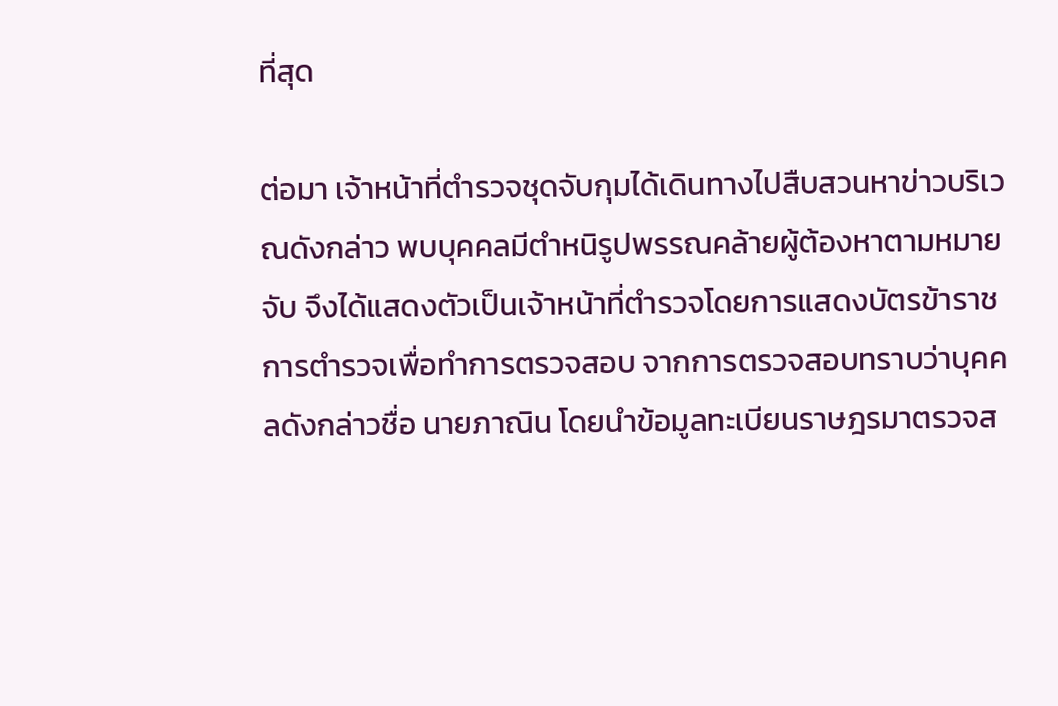ที่สุด

ต่อมา เจ้าหน้าที่ตำรวจชุดจับกุมได้เดินทางไปสืบสวนหาข่าวบริเวณดังกล่าว พบบุคคลมีตำหนิรูปพรรณคล้ายผู้ต้องหาตามหมายจับ จึงได้แสดงตัวเป็นเจ้าหน้าที่ตำรวจโดยการแสดงบัตรข้าราชการตำรวจเพื่อทำการตรวจสอบ จากการตรวจสอบทราบว่าบุคคลดังกล่าวชื่อ นายภาณิน โดยนำข้อมูลทะเบียนราษฎรมาตรวจส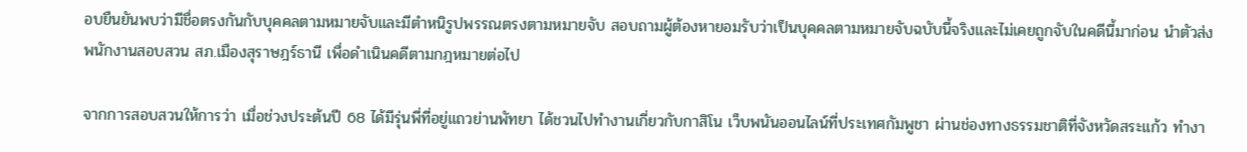อบยืนยันพบว่ามีชื่อตรงกันกับบุคคลตามหมายจับและมีตำหนิรูปพรรณตรงตามหมายจับ สอบถามผู้ต้องหายอมรับว่าเป็นบุคคลตามหมายจับฉบับนี้จริงและไม่เคยถูกจับในคดีนี้มาก่อน นำตัวส่งพนักงานสอบสวน สภ.เมืองสุราษฎร์ธานี เพื่อดำเนินคดีตามกฎหมายต่อไป

จากการสอบสวนให้การว่า เมื่อช่วงประต้นปี 68 ได้มีรุ่นพี่ที่อยู่แถวย่านพัทยา ได้ชวนไปทำงานเกี่ยวกับกาสิโน เว็บพนันออนไลน์ที่ประเทศกัมพูชา ผ่านช่องทางธรรมชาติที่จังหวัดสระแก้ว ทำงา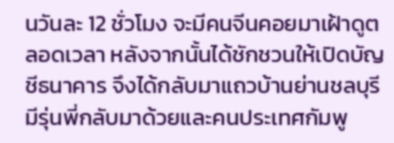นวันละ 12 ชั่วโมง จะมีคนจีนคอยมาเฝ้าดูตลอดเวลา หลังจากนั้นได้ชักชวนให้เปิดบัญชีธนาคาร จึงได้กลับมาแถวบ้านย่านชลบุรี มีรุ่นพี่กลับมาด้วยและคนประเทศกัมพู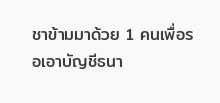ชาข้ามมาด้วย 1 คนเพื่อรอเอาบัญชีธนา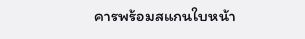คารพร้อมสแกนใบหน้า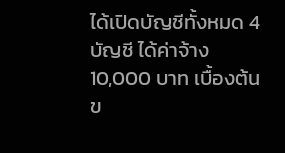ได้เปิดบัญชีทั้งหมด 4 บัญชี ได้ค่าจ้าง 10,000 บาท เบื้องต้นข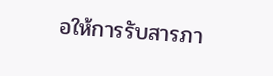อให้การรับสารภา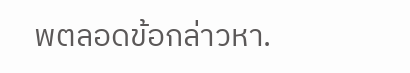พตลอดข้อกล่าวหา.